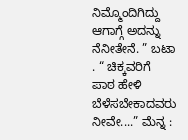ನಿಮ್ಮೊಂದಿಗಿದ್ದು ಆಗಾಗ್ಗೆ ಅದನ್ನು ನೆನೀತೇನೆ. ” ಬಟಾ . “ ಚಿಕ್ಕವರಿಗೆ ಪಾಠ ಹೇಳಿ ಬೆಳೆಸಬೇಕಾದವರು ನೀವೇ....” ಮೆನ್ನ :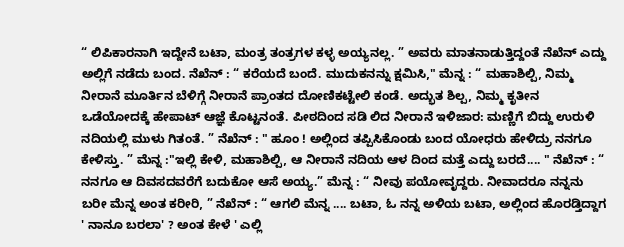“ ಲಿಪಿಕಾರನಾಗಿ ಇದ್ದೇನೆ ಬಟಾ, ಮಂತ್ರ ತಂತ್ರಗಳ ಕಳ್ಳ ಅಯ್ಯನಲ್ಲ. ” ಅವರು ಮಾತನಾಡುತ್ತಿದ್ದಂತೆ ನೆಖೆನ್ ಎದ್ದು ಅಲ್ಲಿಗೆ ನಡೆದು ಬಂದ. ನೆಖೆನ್ : “ ಕರೆಯದೆ ಬಂದೆ. ಮುದುಕನನ್ನು ಕ್ಷಮಿಸಿ," ಮೆನ್ನ : “ ಮಹಾಶಿಲ್ಪಿ, ನಿಮ್ಮ ನೀರಾನೆ ಮೂರ್ತಿನ ಬೆಳಿಗ್ಗೆ ನೀರಾನೆ ಪ್ರಾಂತದ ದೋಣಿಕಟ್ಟೇಲಿ ಕಂಡೆ. ಅದ್ಭುತ ಶಿಲ್ಪ, ನಿಮ್ಮ ಕೃತೀನ ಒಡೆಯೋದಕ್ಕೆ ಹೇಪಾಟ್ ಆಜ್ಞೆ ಕೊಟ್ಟನಂತೆ. ಪೀಠದಿಂದ ಸಡಿ ಲಿದ ನೀರಾನೆ ಇಳಿಜಾರ: ಮಣ್ಣಿಗೆ ಬಿದ್ದು ಉರುಳಿ ನದಿಯಲ್ಲಿ ಮುಳು ಗಿತಂತೆ. ” ನೆಖೆನ್ : " ಹೂಂ ! ಅಲ್ಲಿಂದ ತಪ್ಪಿಸಿಕೊಂಡು ಬಂದ ಯೋಧರು ಹೇಳಿದ್ರು ನನಗೂ ಕೇಳಿಸ್ತು. ” ಮೆನ್ನ :"ಇಲ್ಲಿ ಕೇಳಿ, ಮಹಾಶಿಲ್ಪಿ, ಆ ನೀರಾನೆ ನದಿಯ ಆಳ ದಿಂದ ಮತ್ತೆ ಎದ್ದು ಬರದೆ.... " ನೆಖೆನ್ : “ ನನಗೂ ಆ ದಿವಸದವರೆಗೆ ಬದುಕೋ ಆಸೆ ಅಯ್ಯ.” ಮೆನ್ನ : “ ನೀವು ಪಯೋವೃದ್ದರು. ನೀವಾದರೂ ನನ್ನನು ಬರೀ ಮೆನ್ನ ಅಂತ ಕರೀರಿ, ” ನೆಖೆನ್ : “ ಆಗಲಿ ಮೆನ್ನ .... ಬಟಾ, ಓ ನನ್ನ ಅಳಿಯ ಬಟಾ, ಅಲ್ಲಿಂದ ಹೊರಡ್ತಿದ್ದಾಗ ' ನಾನೂ ಬರಲಾ' ? ಅಂತ ಕೇಳೆ ' ಎಲ್ಲಿ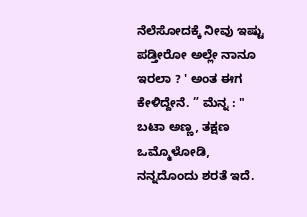ನೆಲೆಸೋದಕ್ಕೆ ನೀವು ಇಷ್ಟು ಪಡ್ತೀರೋ ಅಲ್ಲೇ ನಾನೂ ಇರಲಾ ? ' ಅಂತ ಈಗ ಕೇಳಿದ್ದೇನೆ. ” ಮೆನ್ನ : " ಬಟಾ ಅಣ್ಣ, ತಕ್ಷಣ ಒಮ್ಮೊಳೋಡಿ, ನನ್ನದೊಂದು ಶರತೆ ಇದೆ.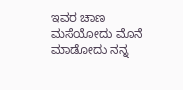ಇವರ ಚಾಣ ಮಸೆಯೋದು ಮೊನೆ ಮಾಡೋದು ನನ್ನ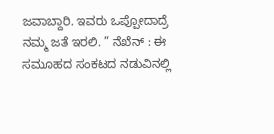ಜವಾಬ್ದಾರಿ. ಇವರು ಒಪ್ಪೋದಾದ್ರೆ ನಮ್ಮ ಜತೆ ಇರಲಿ. ” ನೆಖೆನ್ : ಈ ಸಮೂಹದ ಸಂಕಟದ ನಡುವಿನಲ್ಲಿ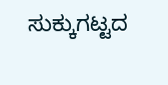ಸುಕ್ಕುಗಟ್ಟದ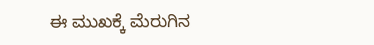ಈ ಮುಖಕ್ಕೆ ಮೆರುಗಿನ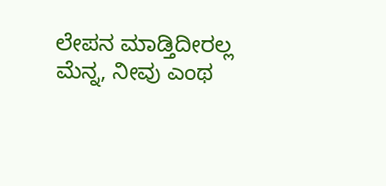ಲೇಪನ ಮಾಡ್ತಿದೀರಲ್ಲ ಮೆನ್ನ, ನೀವು ಎಂಥ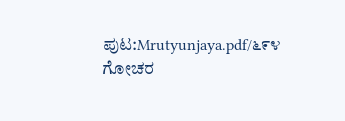ಪುಟ:Mrutyunjaya.pdf/೬೯೪
ಗೋಚರ